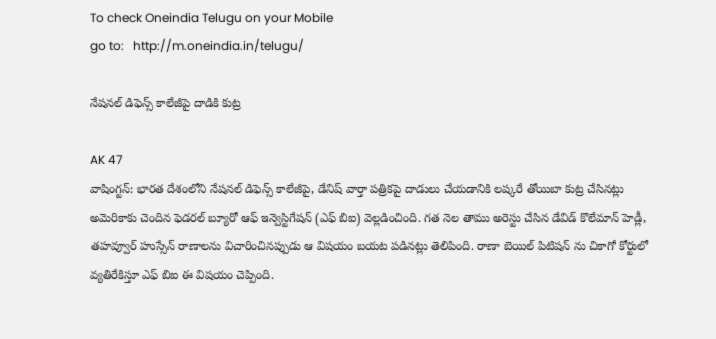To check Oneindia Telugu on your Mobile
go to:   http://m.oneindia.in/telugu/

నేషనల్ డిఫెన్స్ కాలేజీపై దాడికి కుట్ర

AK 47
వాషింగ్టన్: భారత దేశంలోని నేషనల్ డిఫెన్స్ కాలేజీపై, డేనిష్ వార్తా పత్రికపై దాడులు చేయడానికి లష్కరే తోయిబా కుట్ర చేసినట్లు అమెరికాకు చెందిన ఫెడరల్ బ్యూరో ఆఫ్ ఇన్వెస్టిగేషన్ (ఎఫ్ బిఐ) వెల్లడించింది. గత నెల తాము అరెస్టు చేసిన డేవిడ్ కొలేమాన్ హెడ్లీ, తహవ్వూర్ హుస్సేన్ రాణాలను విచారించినప్పుడు ఆ విషయం బయట పడినట్లు తెలిపింది. రాణా బెయిల్ పిటిషన్ ను చికాగో కోర్టులో వ్యతిరేకిస్తూ ఎఫ్ బిఐ ఈ విషయం చెప్పింది.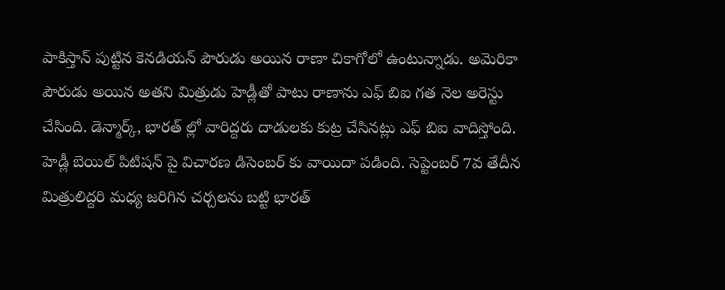పాకిస్తాన్ పుట్టిన కెనడియన్ పౌరుడు అయిన రాణా చికాగోలో ఉంటున్నాడు. అమెరికా పౌరుడు అయిన అతని మిత్రుడు హెడ్లీతో పాటు రాణాను ఎఫ్ బిఐ గత నెల అరెస్టు చేసింది. డెన్మార్క్, భారత్ ల్లో వారిద్దరు దాడులకు కుట్ర చేసినట్లు ఎఫ్ బిఐ వాదిస్తోంది. హెడ్లీ బెయిల్ పిటిషన్ పై విచారణ డిసెంబర్ కు వాయిదా పడింది. సెప్టెంబర్ 7వ తేదీన మిత్రులిద్దరి మధ్య జరిగిన చర్చలను బట్టి భారత్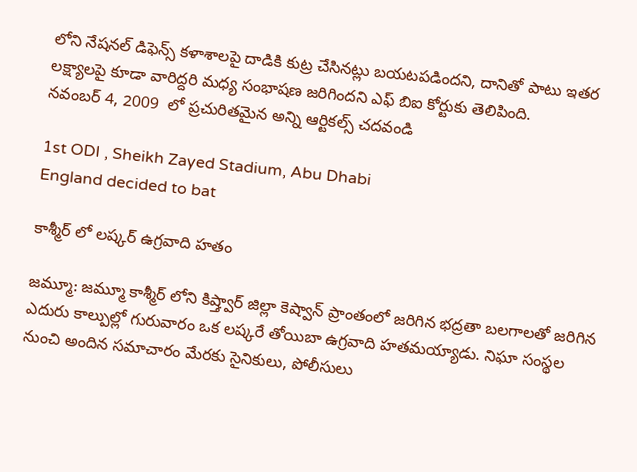లోని నేషనల్ డిఫెన్స్ కళాశాలపై దాడికి కుట్ర చేసినట్లు బయటపడిందని, దానితో పాటు ఇతర లక్ష్యాలపై కూడా వారిద్దరి మధ్య సంభాషణ జరిగిందని ఎఫ్ బిఐ కోర్టుకు తెలిపింది.
నవంబర్ 4, 2009  లో ప్రచురితమైన అన్ని ఆర్టికల్స్ చదవండి

1st ODI , Sheikh Zayed Stadium, Abu Dhabi
England decided to bat

కాశ్మీర్ లో లష్కర్ ఉగ్రవాది హతం

జమ్మూ: జమ్మూ కాశ్మీర్ లోని కిష్త్వార్ జిల్లా కెష్వాన్ ప్రాంతంలో జరిగిన భద్రతా బలగాలతో జరిగిన ఎదురు కాల్పుల్లో గురువారం ఒక లష్కరే తోయిబా ఉగ్రవాది హతమయ్యాడు. నిఘా సంస్థల నుంచి అందిన సమాచారం మేరకు సైనికులు, పోలీసులు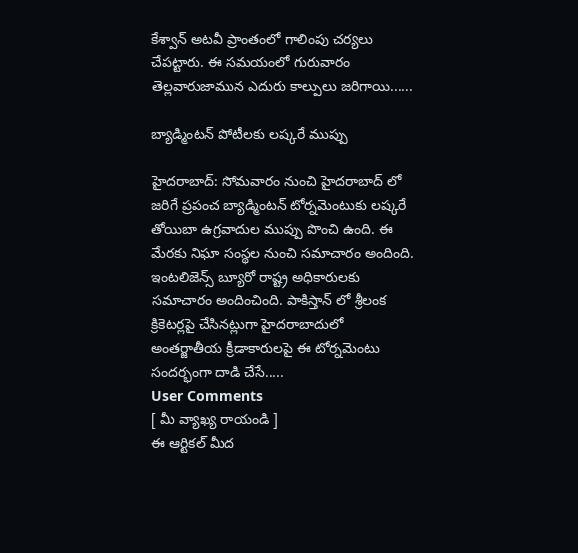కేశ్వాన్ అటవీ ప్రాంతంలో గాలింపు చర్యలు చేపట్టారు. ఈ సమయంలో గురువారం తెల్లవారుజామున ఎదురు కాల్పులు జరిగాయి......

బ్యాడ్మింటన్ పోటీలకు లష్కరే ముప్పు

హైదరాబాద్: సోమవారం నుంచి హైదరాబాద్ లో జరిగే ప్రపంచ బ్యాడ్మింటన్ టోర్నమెంటుకు లష్కరే తోయిబా ఉగ్రవాదుల ముప్పు పొంచి ఉంది. ఈ మేరకు నిఘా సంస్థల నుంచి సమాచారం అందింది. ఇంటలిజెన్స్ బ్యూరో రాష్ట్ర అధికారులకు సమాచారం అందించింది. పాకిస్తాన్ లో శ్రీలంక క్రికెటర్లపై చేసినట్లుగా హైదరాబాదులో అంతర్జాతీయ క్రీడాకారులపై ఈ టోర్నమెంటు సందర్భంగా దాడి చేసే.....
User Comments
[ మీ వ్యాఖ్య రాయండి ]
ఈ ఆర్టికల్ మీద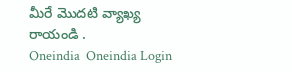మీరే మొదటి వ్యాఖ్య రాయండి .
Oneindia  Oneindia Login